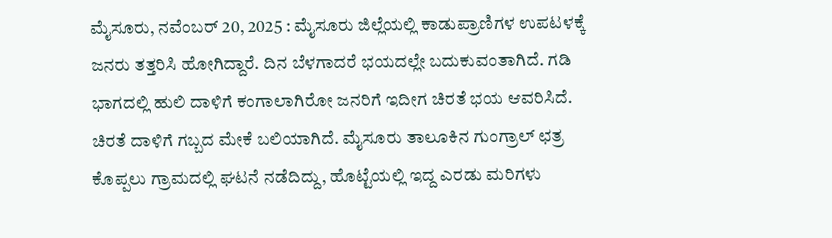ಮೈಸೂರು, ನವೆಂಬರ್ 20, 2025 : ಮೈಸೂರು ಜಿಲ್ಲೆಯಲ್ಲಿ ಕಾಡುಪ್ರಾಣಿಗಳ ಉಪಟಳಕ್ಕೆ ಜನರು ತತ್ತರಿಸಿ ಹೋಗಿದ್ದಾರೆ. ದಿನ ಬೆಳಗಾದರೆ ಭಯದಲ್ಲೇ ಬದುಕುವಂತಾಗಿದೆ. ಗಡಿ ಭಾಗದಲ್ಲಿ ಹುಲಿ ದಾಳಿಗೆ ಕಂಗಾಲಾಗಿರೋ ಜನರಿಗೆ ಇದೀಗ ಚಿರತೆ ಭಯ ಆವರಿಸಿದೆ.
ಚಿರತೆ ದಾಳಿಗೆ ಗಬ್ಬದ ಮೇಕೆ ಬಲಿಯಾಗಿದೆ. ಮೈಸೂರು ತಾಲೂಕಿನ ಗುಂಗ್ರಾಲ್ ಛತ್ರ ಕೊಪ್ಪಲು ಗ್ರಾಮದಲ್ಲಿ ಘಟನೆ ನಡೆದಿದ್ದು, ಹೊಟ್ಟೆಯಲ್ಲಿ ಇದ್ದ ಎರಡು ಮರಿಗಳು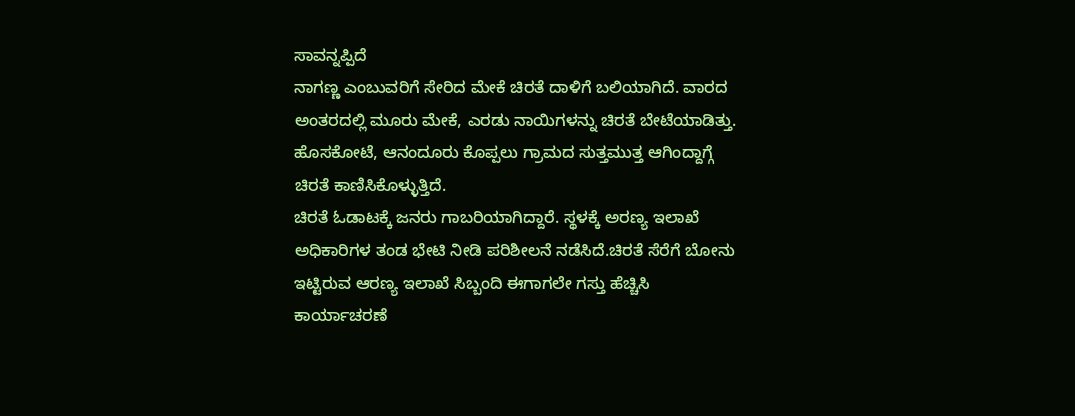ಸಾವನ್ನಪ್ಪಿದೆ
ನಾಗಣ್ಣ ಎಂಬುವರಿಗೆ ಸೇರಿದ ಮೇಕೆ ಚಿರತೆ ದಾಳಿಗೆ ಬಲಿಯಾಗಿದೆ. ವಾರದ ಅಂತರದಲ್ಲಿ ಮೂರು ಮೇಕೆ, ಎರಡು ನಾಯಿಗಳನ್ನು ಚಿರತೆ ಬೇಟೆಯಾಡಿತ್ತು. ಹೊಸಕೋಟೆ, ಆನಂದೂರು ಕೊಪ್ಪಲು ಗ್ರಾಮದ ಸುತ್ತಮುತ್ತ ಆಗಿಂದ್ದಾಗ್ಗೆ ಚಿರತೆ ಕಾಣಿಸಿಕೊಳ್ಳುತ್ತಿದೆ.
ಚಿರತೆ ಓಡಾಟಕ್ಕೆ ಜನರು ಗಾಬರಿಯಾಗಿದ್ದಾರೆ. ಸ್ಥಳಕ್ಕೆ ಅರಣ್ಯ ಇಲಾಖೆ ಅಧಿಕಾರಿಗಳ ತಂಡ ಭೇಟಿ ನೀಡಿ ಪರಿಶೀಲನೆ ನಡೆಸಿದೆ.ಚಿರತೆ ಸೆರೆಗೆ ಬೋನು ಇಟ್ಟಿರುವ ಆರಣ್ಯ ಇಲಾಖೆ ಸಿಬ್ಬಂದಿ ಈಗಾಗಲೇ ಗಸ್ತು ಹೆಚ್ಚಿಸಿ ಕಾರ್ಯಾಚರಣೆ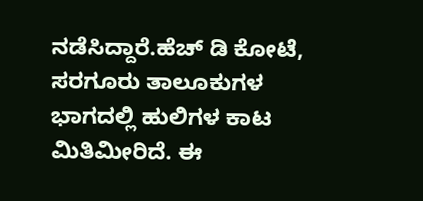ನಡೆಸಿದ್ದಾರೆ.ಹೆಚ್ ಡಿ ಕೋಟೆ, ಸರಗೂರು ತಾಲೂಕುಗಳ ಭಾಗದಲ್ಲಿ ಹುಲಿಗಳ ಕಾಟ ಮಿತಿಮೀರಿದೆ. ಈ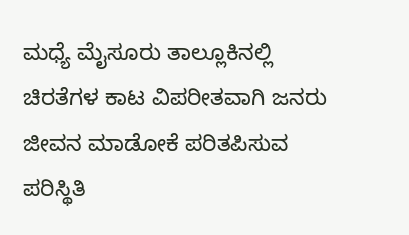ಮಧ್ಯೆ ಮೈಸೂರು ತಾಲ್ಲೂಕಿನಲ್ಲಿ ಚಿರತೆಗಳ ಕಾಟ ವಿಪರೀತವಾಗಿ ಜನರು ಜೀವನ ಮಾಡೋಕೆ ಪರಿತಪಿಸುವ ಪರಿಸ್ಥಿತಿ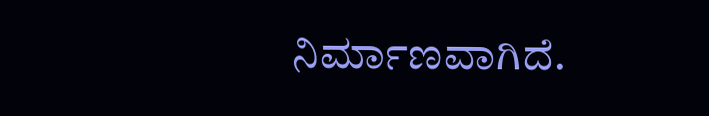ನಿರ್ಮಾಣವಾಗಿದೆ.